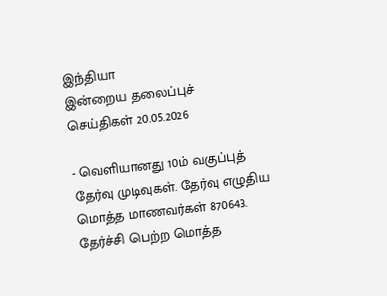இந்தியா
இன்றைய தலைப்புச் செய்திகள் 20.05.2026

- வெளியானது 10ம் வகுப்புத் தேர்வு முடிவுகள். தேர்வு எழுதிய மொத்த மாணவர்கள் 870643. தேர்ச்சி பெற்ற மொத்த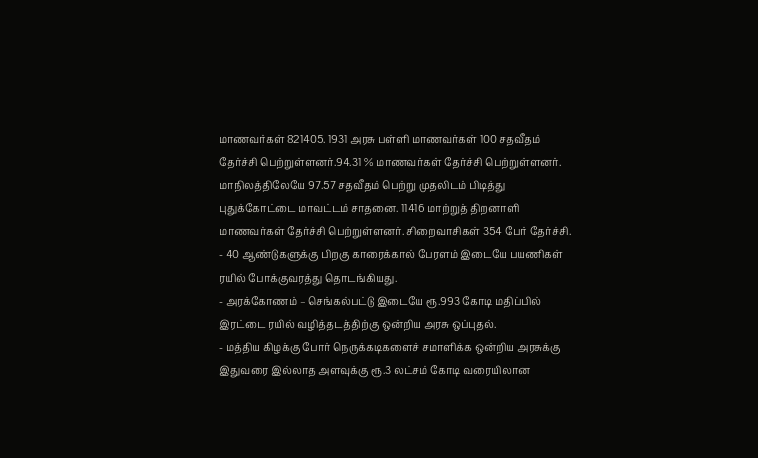மாணவர்கள் 821405. 1931 அரசு பள்ளி மாணவர்கள் 100 சதவீதம் தேர்ச்சி பெற்றுள்ளனர்.94.31 % மாணவர்கள் தேர்ச்சி பெற்றுள்ளனர். மாநிலத்திலேயே 97.57 சதவீதம் பெற்று முதலிடம் பிடித்து புதுக்கோட்டை மாவட்டம் சாதனை. 11416 மாற்றுத் திறனாளி மாணவர்கள் தேர்ச்சி பெற்றுள்ளனர். சிறைவாசிகள் 354 பேர் தேர்ச்சி.
- 40 ஆண்டுகளுக்கு பிறகு காரைக்கால் பேரளம் இடையே பயணிகள் ரயில் போக்குவரத்து தொடங்கியது.
- அரக்கோணம் – செங்கல்பட்டு இடையே ரூ.993 கோடி மதிப்பில் இரட்டை ரயில் வழித்தடத்திற்கு ஒன்றிய அரசு ஒப்புதல்.
- மத்திய கிழக்கு போர் நெருக்கடிகளைச் சமாளிக்க ஒன்றிய அரசுக்கு இதுவரை இல்லாத அளவுக்கு ரூ.3 லட்சம் கோடி வரையிலான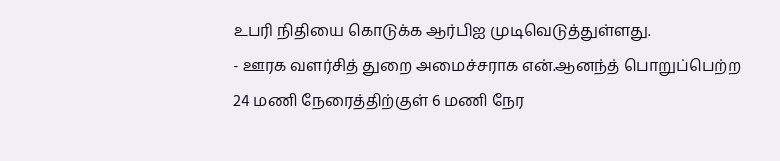உபரி நிதியை கொடுக்க ஆர்பிஐ முடிவெடுத்துள்ளது.
- ஊரக வளர்சித் துறை அமைச்சராக என்.ஆனந்த் பொறுப்பெற்ற 24 மணி நேரைத்திற்குள் 6 மணி நேர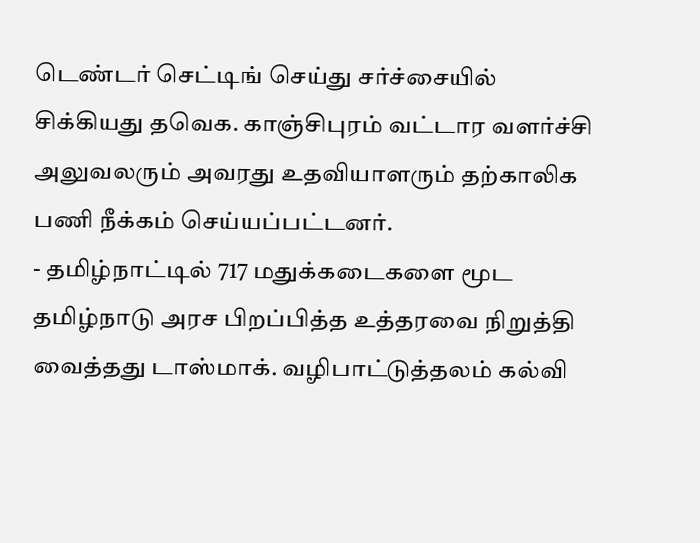டெண்டர் செட்டிங் செய்து சர்ச்சையில் சிக்கியது தவெக. காஞ்சிபுரம் வட்டார வளர்ச்சி அலுவலரும் அவரது உதவியாளரும் தற்காலிக பணி நீக்கம் செய்யப்பட்டனர்.
- தமிழ்நாட்டில் 717 மதுக்கடைகளை மூட தமிழ்நாடு அரச பிறப்பித்த உத்தரவை நிறுத்தி வைத்தது டாஸ்மாக். வழிபாட்டுத்தலம் கல்வி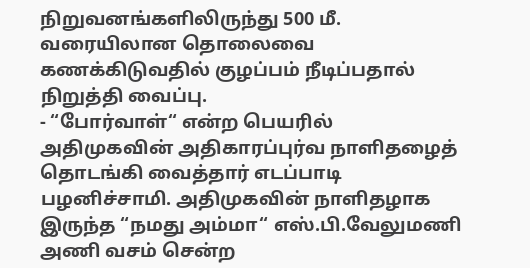நிறுவனங்களிலிருந்து 500 மீ. வரையிலான தொலைவை கணக்கிடுவதில் குழப்பம் நீடிப்பதால் நிறுத்தி வைப்பு.
- “போர்வாள்“ என்ற பெயரில் அதிமுகவின் அதிகாரப்புர்வ நாளிதழைத் தொடங்கி வைத்தார் எடப்பாடி பழனிச்சாமி. அதிமுகவின் நாளிதழாக இருந்த “நமது அம்மா“ எஸ்.பி.வேலுமணி அணி வசம் சென்ற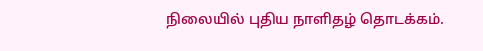நிலையில் புதிய நாளிதழ் தொடக்கம்.